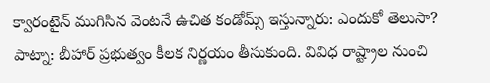క్వారంటైన్ ముగిసిన వెంటనే ఉచిత కండోమ్స్ ఇస్తున్నారు: ఎందుకో తెలుసా?
పాట్నా: బీహార్ ప్రభుత్వం కీలక నిర్ణయం తీసుకుంది. వివిధ రాష్ట్రాల నుంచి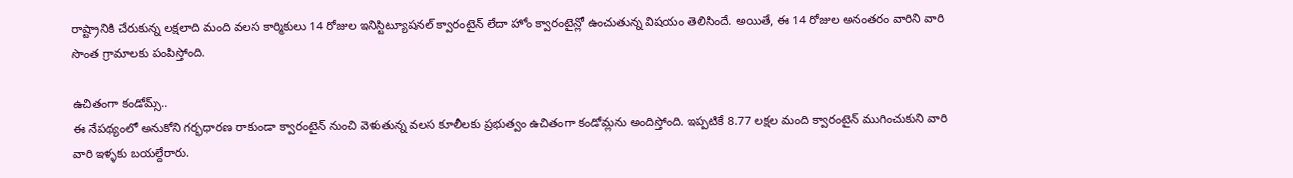రాష్ట్రానికి చేరుకున్న లక్షలాది మంది వలస కార్మికులు 14 రోజుల ఇనిస్టిట్యూషనల్ క్వారంటైన్ లేదా హోం క్వారంటైన్లో ఉంచుతున్న విషయం తెలిసిందే. అయితే, ఈ 14 రోజుల అనంతరం వారిని వారి సొంత గ్రామాలకు పంపిస్తోంది.

ఉచితంగా కండోమ్స్..
ఈ నేపథ్యంలో అనుకోని గర్భధారణ రాకుండా క్వారంటైన్ నుంచి వెళుతున్న వలస కూలీలకు ప్రభుత్వం ఉచితంగా కండోమ్లను అందిస్తోంది. ఇప్పటికే 8.77 లక్షల మంది క్వారంటైన్ ముగించుకుని వారి వారి ఇళ్ళకు బయల్దేరారు.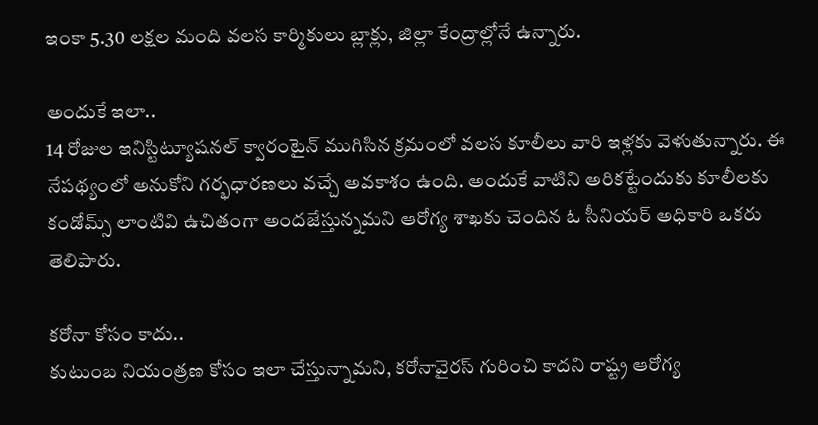ఇంకా 5.30 లక్షల మంది వలస కార్మికులు బ్లాక్లు, జిల్లా కేంద్రాల్లోనే ఉన్నారు.

అందుకే ఇలా..
14 రోజుల ఇనిస్టిట్యూషనల్ క్వారంటైన్ ముగిసిన క్రమంలో వలస కూలీలు వారి ఇళ్లకు వెళుతున్నారు. ఈ నేపథ్యంలో అనుకోని గర్భధారణలు వచ్చే అవకాశం ఉంది. అందుకే వాటిని అరికట్టేందుకు కూలీలకు కండోమ్స్ లాంటివి ఉచితంగా అందజేస్తున్నమని ఆరోగ్య శాఖకు చెందిన ఓ సీనియర్ అధికారి ఒకరు తెలిపారు.

కరోనా కోసం కాదు..
కుటుంబ నియంత్రణ కోసం ఇలా చేస్తున్నామని, కరోనావైరస్ గురించి కాదని రాష్ట్ర ఆరోగ్య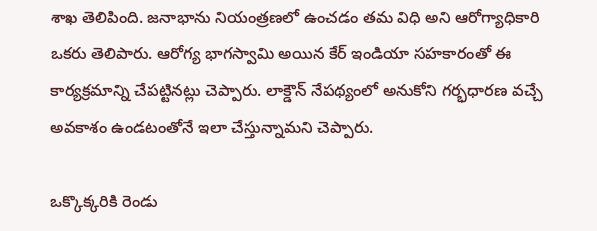శాఖ తెలిపింది. జనాభాను నియంత్రణలో ఉంచడం తమ విధి అని ఆరోగ్యాధికారి ఒకరు తెలిపారు. ఆరోగ్య భాగస్వామి అయిన కేర్ ఇండియా సహకారంతో ఈ కార్యక్రమాన్ని చేపట్టినట్లు చెప్పారు. లాక్డౌన్ నేపథ్యంలో అనుకోని గర్భధారణ వచ్చే అవకాశం ఉండటంతోనే ఇలా చేస్తున్నామని చెప్పారు.

ఒక్కొక్కరికి రెండు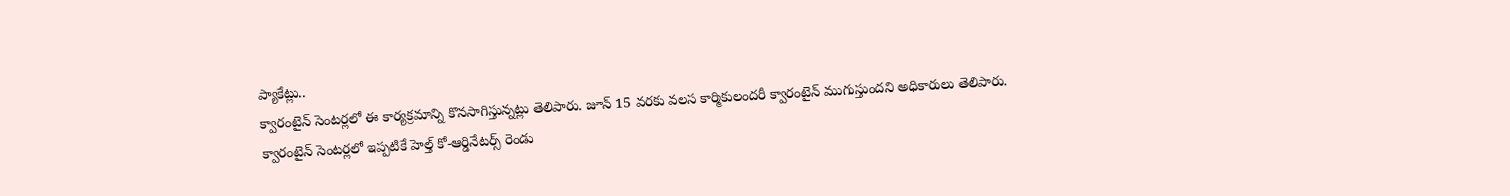ప్యాకేట్లు..
క్వారంటైన్ సెంటర్లలో ఈ కార్యక్రమాన్ని కొనసాగిస్తున్నట్లు తెలిపారు. జూన్ 15 వరకు వలస కార్మికులందరీ క్వారంటైన్ ముగుస్తుందని అధికారులు తెలిపారు.
క్వారంటైన్ సెంటర్లలో ఇప్పటికే హెల్త్ కో-ఆర్డినేటర్స్ రెండు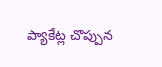ప్యాకేట్ల చొప్పున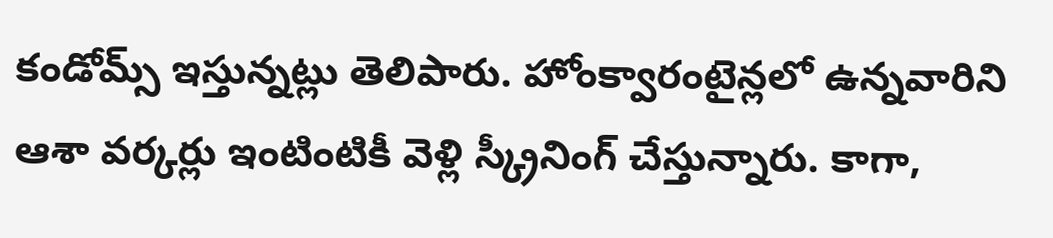కండోమ్స్ ఇస్తున్నట్లు తెలిపారు. హోంక్వారంటైన్లలో ఉన్నవారిని ఆశా వర్కర్లు ఇంటింటికీ వెళ్లి స్క్రీనింగ్ చేస్తున్నారు. కాగా,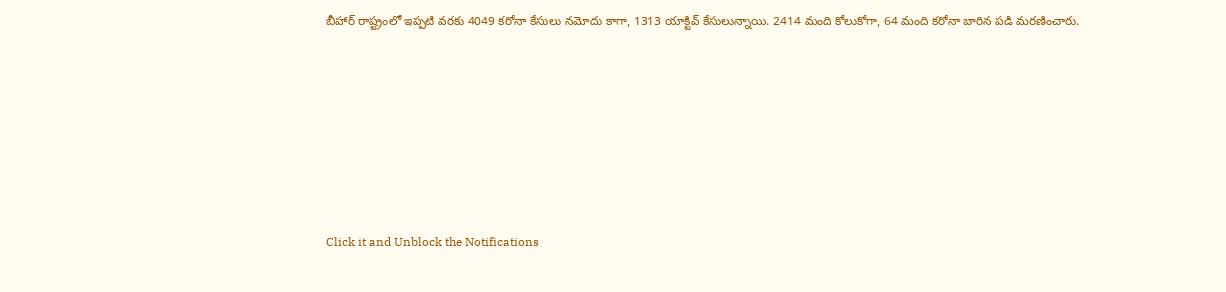బీహార్ రాష్ట్రంలో ఇప్పటి వరకు 4049 కరోనా కేసులు నమోదు కాగా, 1313 యాక్టివ్ కేసులున్నాయి. 2414 మంది కోలుకోగా, 64 మంది కరోనా బారిన పడి మరణించారు.












Click it and Unblock the Notifications